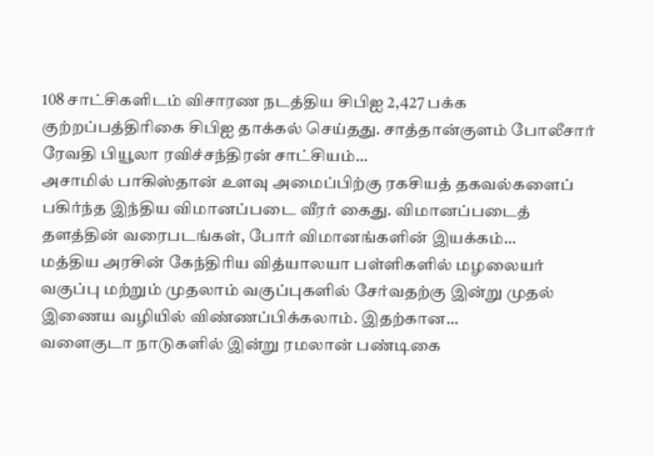108 சாட்சிகளிடம் விசாரண நடத்திய சிபிஐ 2,427 பக்க குற்றப்பத்திரிகை சிபிஐ தாக்கல் செய்தது. சாத்தான்குளம் போலீசார் ரேவதி பியூலா ரவிச்சந்திரன் சாட்சியம்...
அசாமில் பாகிஸ்தான் உளவு அமைப்பிற்கு ரகசியத் தகவல்களைப் பகிர்ந்த இந்திய விமானப்படை வீரர் கைது. விமானப்படைத் தளத்தின் வரைபடங்கள், போர் விமானங்களின் இயக்கம்...
மத்திய அரசின் கேந்திரிய வித்யாலயா பள்ளிகளில் மழலையர் வகுப்பு மற்றும் முதலாம் வகுப்புகளில் சேர்வதற்கு இன்று முதல் இணைய வழியில் விண்ணப்பிக்கலாம். இதற்கான...
வளைகுடா நாடுகளில் இன்று ரமலான் பண்டிகை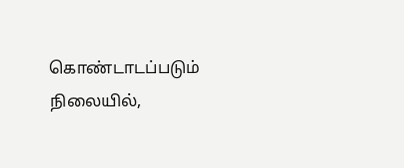கொண்டாடப்படும் நிலையில்,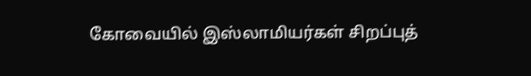கோவையில் இஸ்லாமியர்கள் சிறப்புத்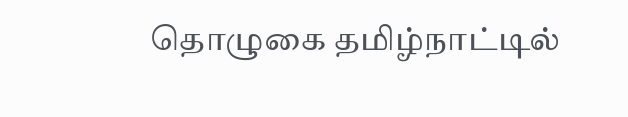தொழுகை தமிழ்நாட்டில்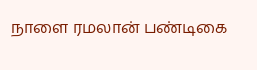நாளை ரமலான் பண்டிகை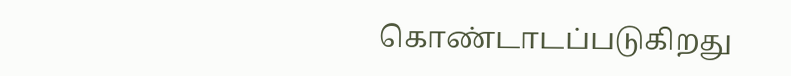கொண்டாடப்படுகிறது